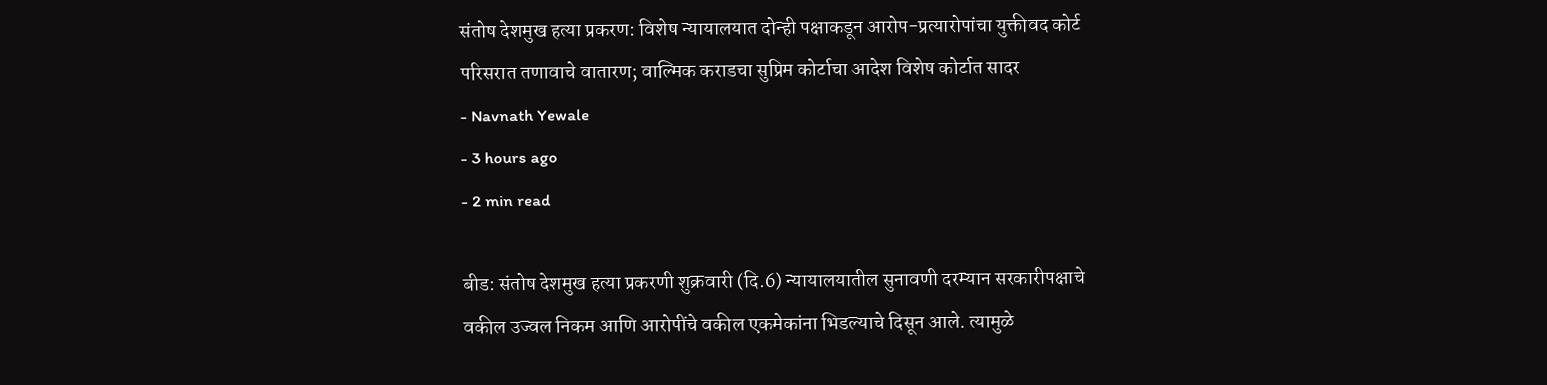संतोष देशमुख हत्या प्रकरण: विशेष न्यायालयात दोन्ही पक्षाकडून आरोप-प्रत्यारोपांचा युक्तीवद कोर्ट परिसरात तणावाचे वातारण; वाल्मिक कराडचा सुप्रिम कोर्टाचा आदेश विशेष कोर्टात सादर
- Navnath Yewale
- 3 hours ago
- 2 min read

बीड: संतोष देशमुख हत्या प्रकरणी शुक्रवारी (दि.6) न्यायालयातील सुनावणी दरम्यान सरकारीपक्षाचे वकील उज्वल निकम आणि आरोपींचे वकील एकमेकांना भिडल्याचे दिसून आले. त्यामुळे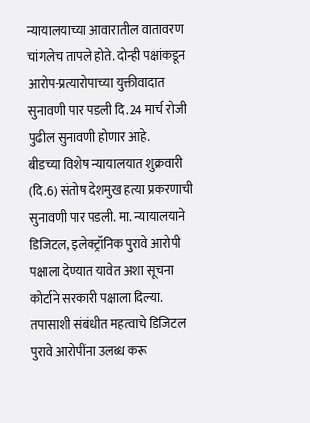न्यायालयाच्या आवारातील वातावरण चांगलेच तापले होते. दोन्ही पक्षांकडून आरोप-प्रत्यारोपाच्या युक्तीवादात सुनावणी पार पडली दि.24 मार्च रोजी पुढील सुनावणी होणार आहे.
बीडच्या विशेष न्यायालयात शुक्रवारी (दि.6) संतोष देशमुख हत्या प्रकरणाची सुनावणी पार पडली. मा. न्यायालयाने डिजिटल, इलेक्ट्रॉनिक पुरावे आरोपी पक्षाला देण्यात यावेत अशा सूचना कोर्टाने सरकारी पक्षाला दिल्या. तपासाशी संबंधीत महत्वाचे डिजिटल पुरावे आरोपींना उलब्ध करू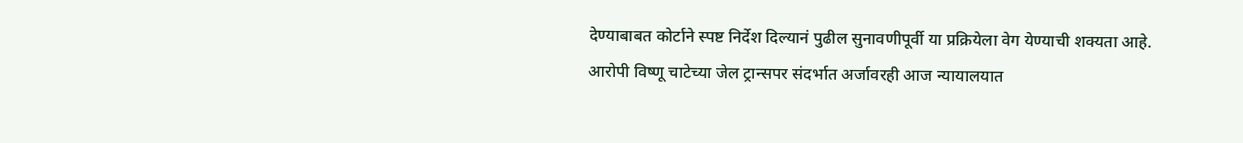देण्याबाबत कोर्टाने स्पष्ट निर्देश दिल्यानं पुढील सुनावणीपूर्वी या प्रक्रियेला वेग येण्याची शक्यता आहे.
आरोपी विष्णू चाटेच्या जेल ट्रान्सपर संदर्भात अर्जावरही आज न्यायालयात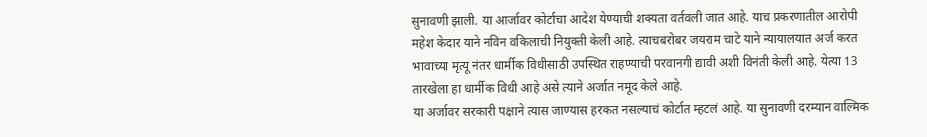सुनावणी झाली. या आर्जावर कोर्टाचा आदेश येण्याची शक्यता वर्तवली जात आहे. याच प्रकरणातील आरोपी महेश केदार याने नविन वकिलाची नियुक्ती केली आहे. त्याचबरोबर जयराम चाटे याने न्यायालयात अर्ज करत भावाच्या मृत्यू नंतर धार्मीक विधीसाठी उपस्थित राहण्याची परवानगी द्यावी अशी विनंती केली आहे. येत्या 13 तारखेला हा धार्मीक विधी आहे असे त्याने अर्जात नमूद केले आहे.
या अर्जावर सरकारी पक्षाने त्यास जाण्यास हरकत नसल्याचं कोर्टात म्हटलं आहे. या सुनावणी दरम्यान वाल्मिक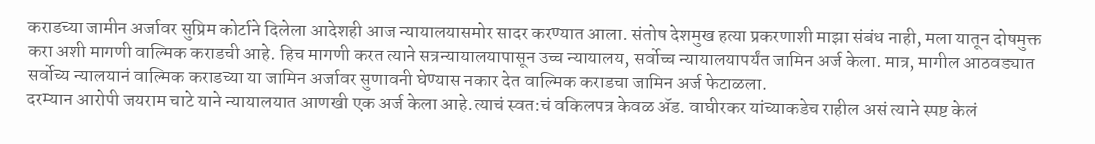कराडच्या जामीन अर्जावर सुप्रिम कोर्टाने दिलेला आदेशही आज न्यायालयासमोर सादर करण्यात आला. संतोष देशमुख हत्या प्रकरणाशी माझा संबंध नाही, मला यातून दोषमुक्त करा अशी मागणी वाल्मिक कराडची आहे. हिच मागणी करत त्याने सत्रन्यायालयापासून उच्च न्यायालय, सर्वोच्च न्यायालयापर्यंत जामिन अर्ज केला. मात्र, मागील आठवड्यात सर्वोच्य न्यालयानं वाल्मिक कराडच्या या जामिन अर्जावर सुणावनी घेण्यास नकार देत वाल्मिक कराडचा जामिन अर्ज फेटाळला.
दरम्यान आरोपी जयराम चाटे याने न्यायालयात आणखी एक अर्ज केला आहे.त्याचं स्वत:चं वकिलपत्र केवळ ॲड. वाघीरकर यांच्याकडेच राहील असं त्याने स्पष्ट केलं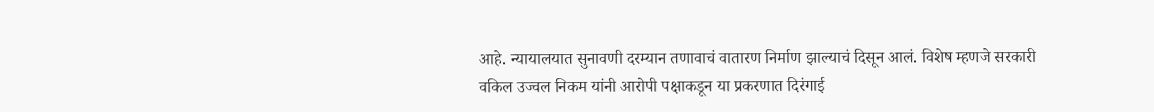आहे. न्यायालयात सुनावणी दरम्यान तणावाचं वातारण निर्माण झाल्याचं दिसून आलं. विशेष म्हणजे सरकारी वकिल उज्वल निकम यांनी आरोपी पक्षाकडून या प्रकरणात दिरंगाई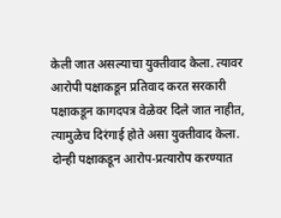केली जात असल्याचा युक्तीवाद केला. त्यावर आरोपी पक्षाकडून प्रतिवाद करत सरकारी पक्षाकडून कागदपत्र वेळेवर दिले जात नाहीत, त्यामुळेच दिरंगाई होते असा युक्तीवाद केला. दोन्ही पक्षाकडून आरोप-प्रत्यारोप करण्यात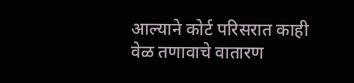आल्याने कोर्ट परिसरात काही वेळ तणावाचे वातारण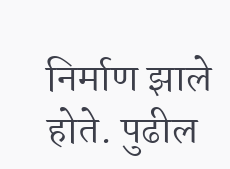निर्माण झाले होते. पुढील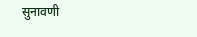सुनावणी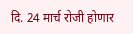दि. 24 मार्च रोजी होणार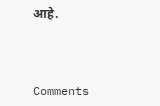आहे.



Comments